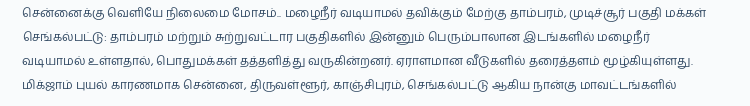சென்னைக்கு வெளியே நிலைமை மோசம்.. மழைநீர் வடியாமல் தவிக்கும் மேற்கு தாம்பரம், முடிச்சூர் பகுதி மக்கள்
செங்கல்பட்டு: தாம்பரம் மற்றும் சுற்றுவட்டார பகுதிகளில் இன்னும் பெரும்பாலான இடங்களில் மழைநீர் வடியாமல் உள்ளதால், பொதுமக்கள் தத்தளித்து வருகின்றனர். ஏராளமான வீடுகளில் தரைத்தளம் மூழ்கியுள்ளது.
மிக்ஜாம் புயல் காரணமாக சென்னை, திருவள்ளூர், காஞ்சிபுரம், செங்கல்பட்டு ஆகிய நான்கு மாவட்டங்களில்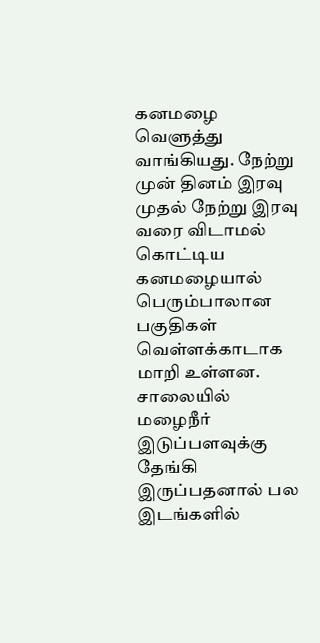கனமழை வெளுத்து வாங்கியது. நேற்று முன் தினம் இரவு முதல் நேற்று இரவு வரை விடாமல் கொட்டிய கனமழையால் பெரும்பாலான பகுதிகள் வெள்ளக்காடாக மாறி உள்ளன. சாலையில் மழைநீர் இடுப்பளவுக்கு தேங்கி இருப்பதனால் பல இடங்களில்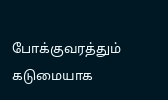போக்குவரத்தும் கடுமையாக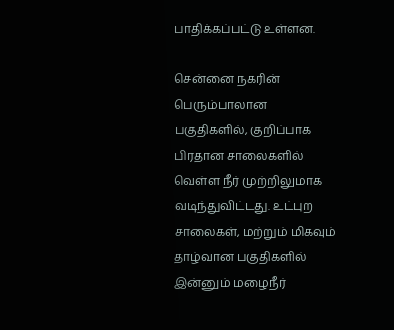பாதிக்கப்பட்டு உள்ளன.

சென்னை நகரின் பெரும்பாலான பகுதிகளில், குறிப்பாக பிரதான சாலைகளில் வெள்ள நீர் முற்றிலுமாக வடிந்துவிட்டது. உட்புற சாலைகள், மற்றும் மிகவும் தாழ்வான பகுதிகளில் இன்னும் மழைநீர்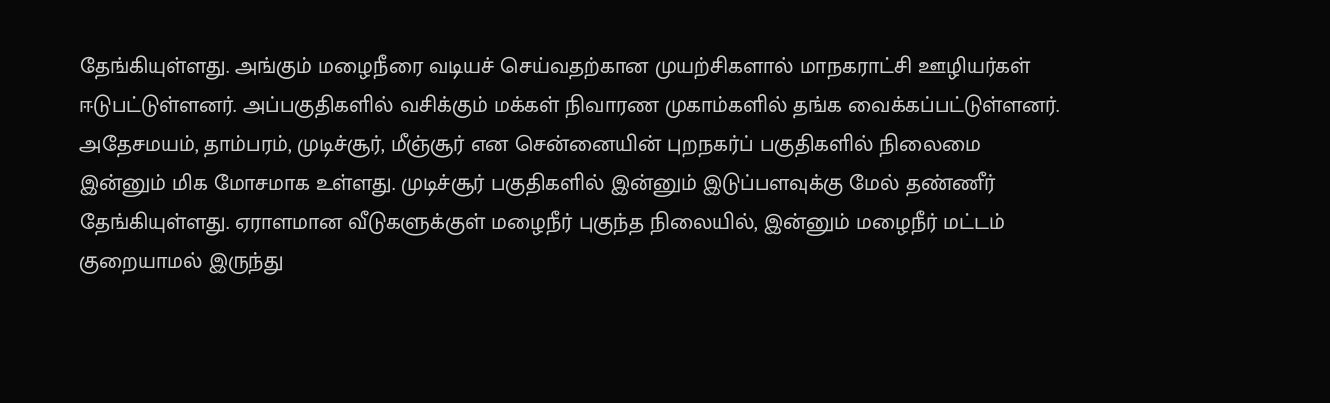தேங்கியுள்ளது. அங்கும் மழைநீரை வடியச் செய்வதற்கான முயற்சிகளால் மாநகராட்சி ஊழியர்கள் ஈடுபட்டுள்ளனர். அப்பகுதிகளில் வசிக்கும் மக்கள் நிவாரண முகாம்களில் தங்க வைக்கப்பட்டுள்ளனர்.
அதேசமயம், தாம்பரம், முடிச்சூர், மீஞ்சூர் என சென்னையின் புறநகர்ப் பகுதிகளில் நிலைமை இன்னும் மிக மோசமாக உள்ளது. முடிச்சூர் பகுதிகளில் இன்னும் இடுப்பளவுக்கு மேல் தண்ணீர் தேங்கியுள்ளது. ஏராளமான வீடுகளுக்குள் மழைநீர் புகுந்த நிலையில், இன்னும் மழைநீர் மட்டம் குறையாமல் இருந்து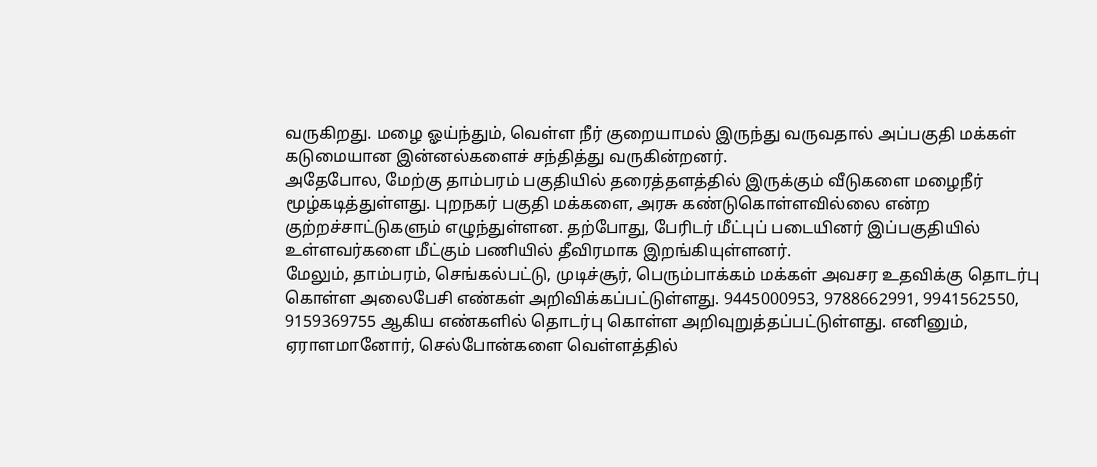வருகிறது. மழை ஓய்ந்தும், வெள்ள நீர் குறையாமல் இருந்து வருவதால் அப்பகுதி மக்கள் கடுமையான இன்னல்களைச் சந்தித்து வருகின்றனர்.
அதேபோல, மேற்கு தாம்பரம் பகுதியில் தரைத்தளத்தில் இருக்கும் வீடுகளை மழைநீர் மூழ்கடித்துள்ளது. புறநகர் பகுதி மக்களை, அரசு கண்டுகொள்ளவில்லை என்ற குற்றச்சாட்டுகளும் எழுந்துள்ளன. தற்போது, பேரிடர் மீட்புப் படையினர் இப்பகுதியில் உள்ளவர்களை மீட்கும் பணியில் தீவிரமாக இறங்கியுள்ளனர்.
மேலும், தாம்பரம், செங்கல்பட்டு, முடிச்சூர், பெரும்பாக்கம் மக்கள் அவசர உதவிக்கு தொடர்பு கொள்ள அலைபேசி எண்கள் அறிவிக்கப்பட்டுள்ளது. 9445000953, 9788662991, 9941562550, 9159369755 ஆகிய எண்களில் தொடர்பு கொள்ள அறிவுறுத்தப்பட்டுள்ளது. எனினும், ஏராளமானோர், செல்போன்களை வெள்ளத்தில்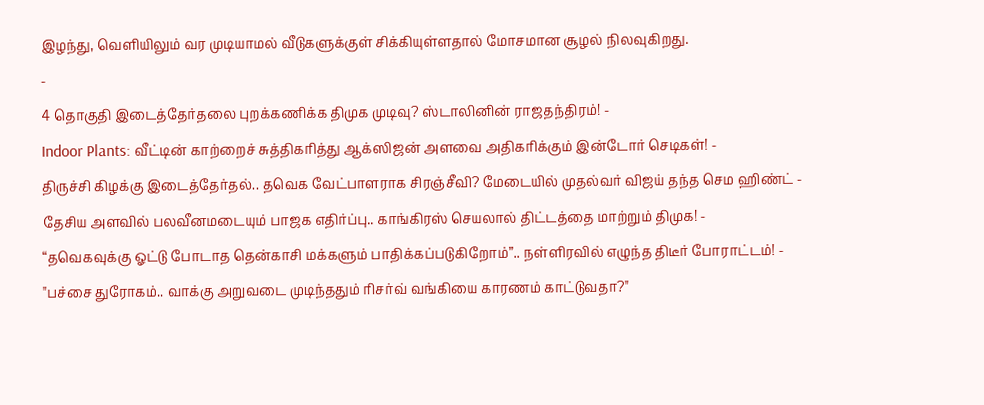இழந்து, வெளியிலும் வர முடியாமல் வீடுகளுக்குள் சிக்கியுள்ளதால் மோசமான சூழல் நிலவுகிறது.
-
4 தொகுதி இடைத்தேர்தலை புறக்கணிக்க திமுக முடிவு? ஸ்டாலினின் ராஜதந்திரம்! -
Indoor Plants: வீட்டின் காற்றைச் சுத்திகரித்து ஆக்ஸிஜன் அளவை அதிகரிக்கும் இன்டோர் செடிகள்! -
திருச்சி கிழக்கு இடைத்தேர்தல்.. தவெக வேட்பாளராக சிரஞ்சீவி? மேடையில் முதல்வர் விஜய் தந்த செம ஹிண்ட் -
தேசிய அளவில் பலவீனமடையும் பாஜக எதிர்ப்பு.. காங்கிரஸ் செயலால் திட்டத்தை மாற்றும் திமுக! -
“தவெகவுக்கு ஓட்டு போடாத தென்காசி மக்களும் பாதிக்கப்படுகிறோம்”.. நள்ளிரவில் எழுந்த திடீர் போராட்டம்! -
"பச்சை துரோகம்.. வாக்கு அறுவடை முடிந்ததும் ரிசர்வ் வங்கியை காரணம் காட்டுவதா?"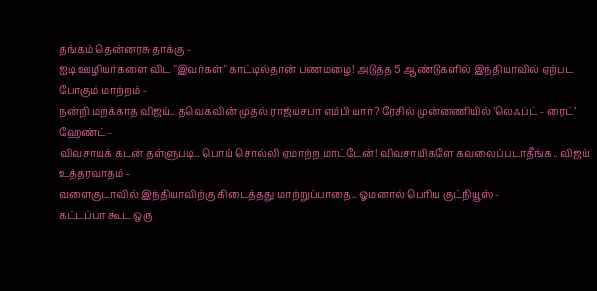தங்கம் தென்னரசு தாக்கு -
ஐடி ஊழியர்களை விட "இவர்கள்" காட்டில்தான் பணமழை! அடுத்த 5 ஆண்டுகளில் இந்தியாவில் ஏற்பட போகும் மாற்றம் -
நன்றி மறக்காத விஜய்.. தவெகவின் முதல் ராஜ்யசபா எம்பி யார்? ரேசில் முன்னணியில் ’லெஃப்ட் - ரைட்’ ஹேண்ட் -
விவசாயக் கடன் தள்ளுபடி.. பொய் சொல்லி ஏமாற்ற மாட்டேன்! விவசாயிகளே கவலைப்படாதீங்க.. விஜய் உத்தரவாதம் -
வளைகுடாவில் இந்தியாவிற்கு கிடைத்தது மாற்றுப்பாதை.. ஓமனால் பெரிய குட்நியூஸ் -
கட்டப்பா கூட ஒரு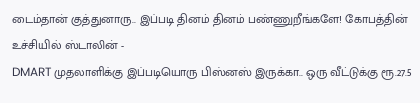டைம்தான் குத்துனாரு.. இப்படி தினம் தினம் பண்ணுறீங்களே! கோபத்தின் உச்சியில் ஸ்டாலின் -
DMART முதலாளிக்கு இப்படியொரு பிஸ்னஸ் இருக்கா.. ஒரு வீட்டுக்கு ரூ.27.5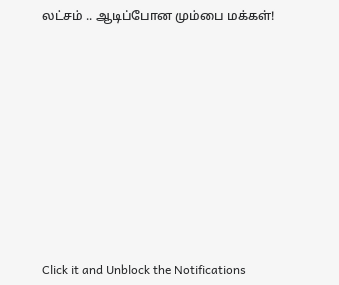லட்சம் .. ஆடிப்போன மும்பை மக்கள்!












Click it and Unblock the Notifications